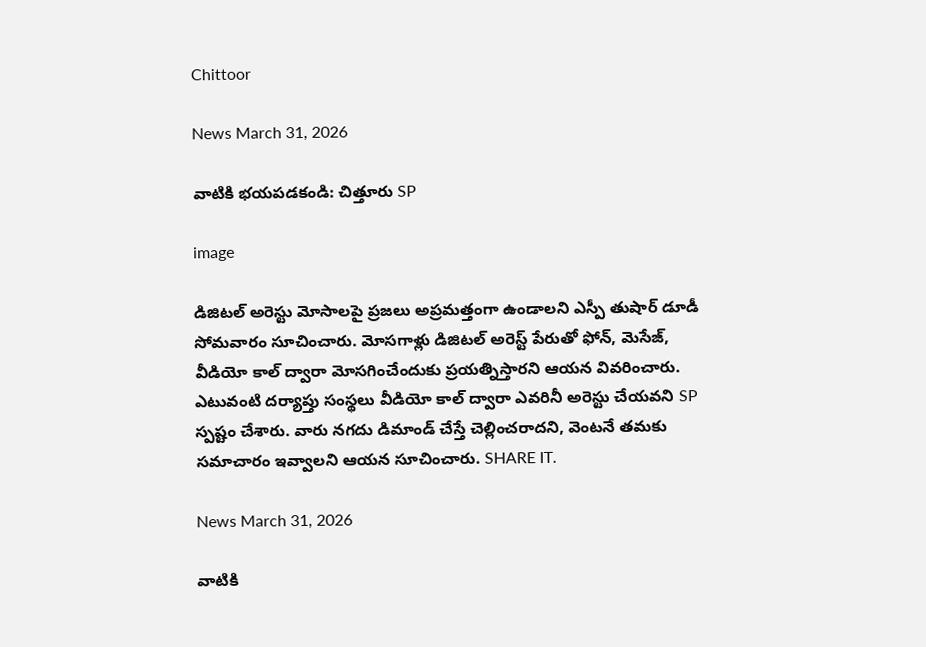Chittoor

News March 31, 2026

వాటికి భయపడకండి: చిత్తూరు SP

image

డిజిటల్ అరెస్టు మోసాలపై ప్రజలు అప్రమత్తంగా ఉండాలని ఎస్పీ తుషార్ డూడీ సోమవారం సూచించారు. మోసగాళ్లు డిజిటల్ అరెస్ట్ పేరుతో ఫోన్, మెసేజ్, వీడియో కాల్ ద్వారా మోసగించేందుకు ప్రయత్నిస్తారని ఆయన వివరించారు. ఎటువంటి దర్యాప్తు సంస్థలు వీడియో కాల్ ద్వారా ఎవరినీ అరెస్టు చేయవని SP స్పష్టం చేశారు. వారు నగదు డిమాండ్ చేస్తే చెల్లించరాదని, వెంటనే తమకు సమాచారం ఇవ్వాలని ఆయన సూచించారు. SHARE IT.

News March 31, 2026

వాటికి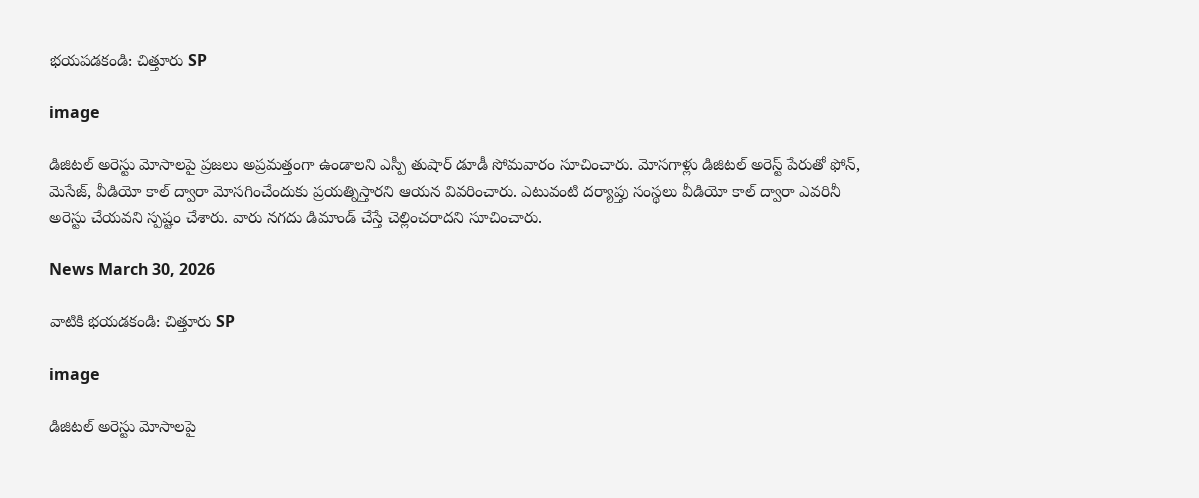భయపడకండి: చిత్తూరు SP

image

డిజిటల్ అరెస్టు మోసాలపై ప్రజలు అప్రమత్తంగా ఉండాలని ఎస్పీ తుషార్ డూడీ సోమవారం సూచించారు. మోసగాళ్లు డిజిటల్ అరెస్ట్ పేరుతో ఫోన్, మెసేజ్, వీడియో కాల్ ద్వారా మోసగించేందుకు ప్రయత్నిస్తారని ఆయన వివరించారు. ఎటువంటి దర్యాప్తు సంస్థలు వీడియో కాల్ ద్వారా ఎవరినీ అరెస్టు చేయవని స్పష్టం చేశారు. వారు నగదు డిమాండ్ చేస్తే చెల్లించరాదని సూచించారు.

News March 30, 2026

వాటికి భయడకండి: చిత్తూరు SP

image

డిజిటల్ అరెస్టు మోసాలపై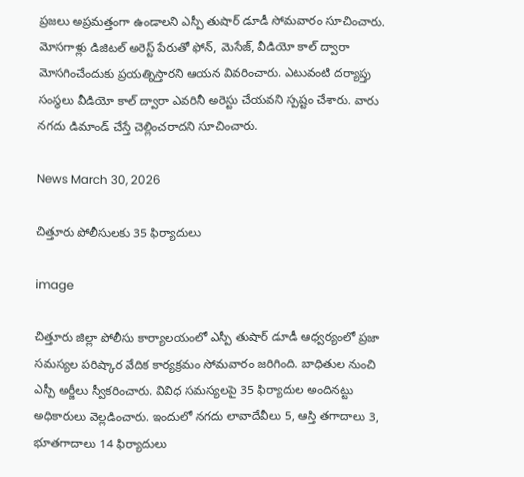ప్రజలు అప్రమత్తంగా ఉండాలని ఎస్పీ తుషార్ డూడీ సోమవారం సూచించారు. మోసగాళ్లు డిజిటల్ అరెస్ట్ పేరుతో ఫోన్, మెసేజ్, వీడియో కాల్ ద్వారా మోసగించేందుకు ప్రయత్నిస్తారని ఆయన వివరించారు. ఎటువంటి దర్యాప్తు సంస్థలు వీడియో కాల్ ద్వారా ఎవరినీ అరెస్టు చేయవని స్పష్టం చేశారు. వారు నగదు డిమాండ్ చేస్తే చెల్లించరాదని సూచించారు.

News March 30, 2026

చిత్తూరు పోలీసులకు 35 ఫిర్యాదులు

image

చిత్తూరు జిల్లా పోలీసు కార్యాలయంలో ఎస్పీ తుషార్ డూడీ ఆధ్వర్యంలో ప్రజా సమస్యల పరిష్కార వేదిక కార్యక్రమం సోమవారం జరిగింది. బాధితుల నుంచి ఎస్పీ అర్జీలు స్వీకరించారు. వివిధ సమస్యలపై 35 ఫిర్యాదుల అందినట్టు అధికారులు వెల్లడించారు. ఇందులో నగదు లావాదేవీలు 5, ఆస్తి తగాదాలు 3, భూతగాదాలు 14 ఫిర్యాదులు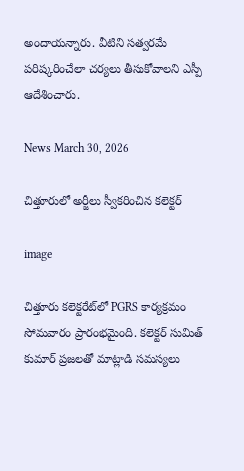అందాయన్నారు. వీటిని సత్వరమే పరిష్కరించేలా చర్యలు తీసుకోవాలని ఎస్పీ ఆదేశించారు.

News March 30, 2026

చిత్తూరులో అర్జీలు స్వీకరించిన కలెక్టర్

image

చిత్తూరు కలెక్టరేట్‌లో PGRS కార్యక్రమం సోమవారం ప్రారంభమైంది. కలెక్టర్ సుమిత్ కుమార్ ప్రజలతో మాట్లాడి సమస్యలు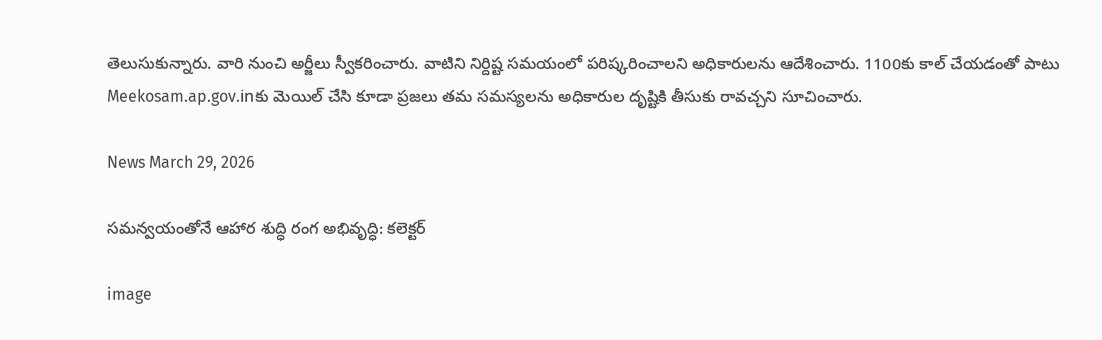తెలుసుకున్నారు. వారి నుంచి అర్జీలు స్వీకరించారు. వాటిని నిర్దిష్ట సమయంలో పరిష్కరించాలని అధికారులను ఆదేశించారు. 1100కు కాల్ చేయడంతో పాటు Meekosam.ap.gov.inకు మెయిల్ చేసి కూడా ప్రజలు తమ సమస్యలను అధికారుల దృష్టికి తీసుకు రావచ్చని సూచించారు.

News March 29, 2026

సమన్వయంతోనే ఆహార శుద్ధి రంగ అభివృద్ధి: కలెక్టర్

image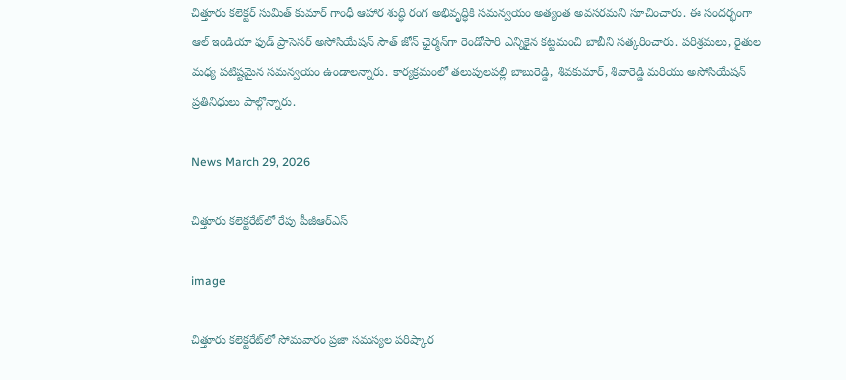చిత్తూరు కలెక్టర్ సుమిత్ కుమార్ గాంధీ ఆహార శుద్ధి రంగ అభివృద్ధికి సమన్వయం అత్యంత అవసరమని సూచించారు. ఈ సందర్భంగా ఆల్ ఇండియా ఫుడ్ ప్రాసెసర్ అసోసియేషన్ సౌత్ జోన్ ఛైర్మన్‌గా రెండోసారి ఎన్నికైన కట్టమంచి బాబీని సత్కరించారు. పరిశ్రమలు, రైతుల మధ్య పటిష్టమైన సమన్వయం ఉండాలన్నారు. కార్యక్రమంలో తలుపులపల్లి బాబురెడ్డి, శివకుమార్, శివారెడ్డి మరియు అసోసియేషన్ ప్రతినిధులు పాల్గొన్నారు.

News March 29, 2026

చిత్తూరు కలెక్టరేట్‌లో రేపు పీజీఆర్ఎస్

image

చిత్తూరు కలెక్టరేట్‌లో సోమవారం ప్రజా సమస్యల పరిష్కార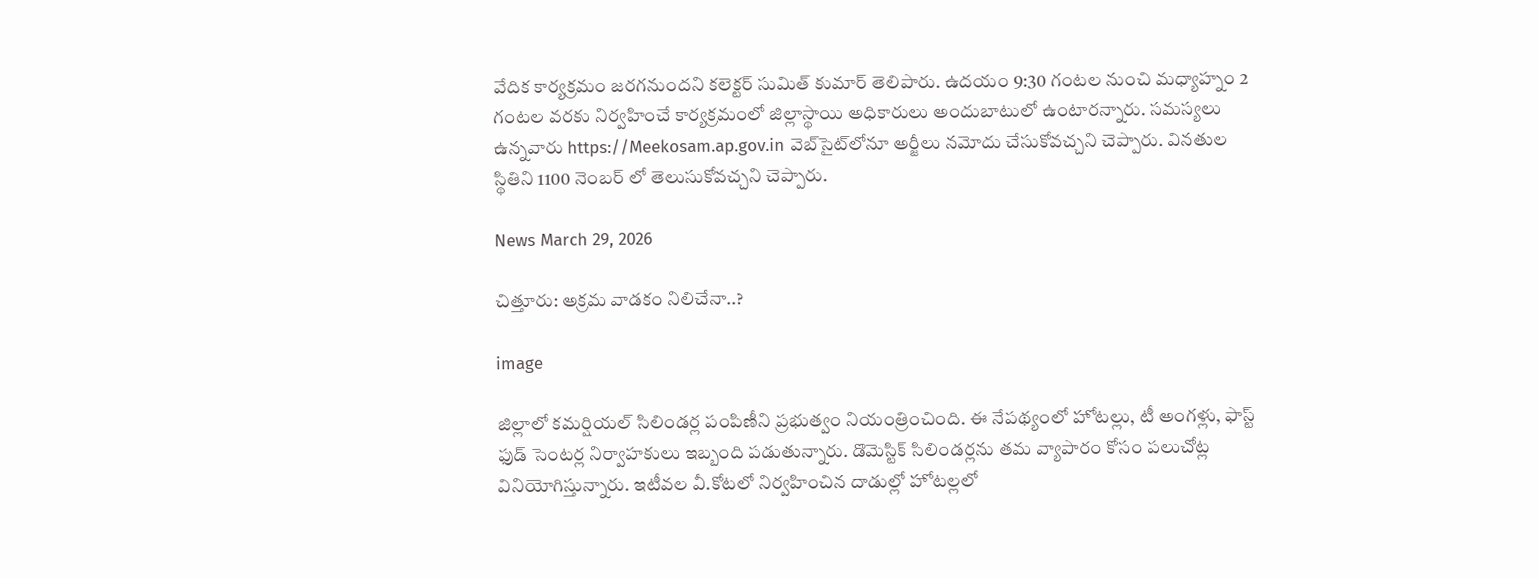వేదిక కార్యక్రమం జరగనుందని కలెక్టర్ సుమిత్ కుమార్ తెలిపారు. ఉదయం 9:30 గంటల నుంచి మధ్యాహ్నం 2 గంటల వరకు నిర్వహించే కార్యక్రమంలో జిల్లాస్థాయి అధికారులు అందుబాటులో ఉంటారన్నారు. సమస్యలు ఉన్నవారు https://Meekosam.ap.gov.in వెబ్‌సైట్‌లోనూ అర్జీలు నమోదు చేసుకోవచ్చని చెప్పారు. వినతుల స్థితిని 1100 నెంబర్ లో తెలుసుకోవచ్చని చెప్పారు.

News March 29, 2026

చిత్తూరు: అక్రమ వాడకం నిలిచేనా..?

image

జిల్లాలో కమర్షియల్ సిలిండర్ల పంపిణీని ప్రభుత్వం నియంత్రించింది. ఈ నేపథ్యంలో హోటల్లు, టీ అంగళ్లు, ఫాస్ట్ ఫుడ్ సెంటర్ల నిర్వాహకులు ఇబ్బంది పడుతున్నారు. డొమెస్టిక్ సిలిండర్లను తమ వ్యాపారం కోసం పలుచోట్ల వినియోగిస్తున్నారు. ఇటీవల వీ.కోటలో నిర్వహించిన దాడుల్లో హోటల్లలో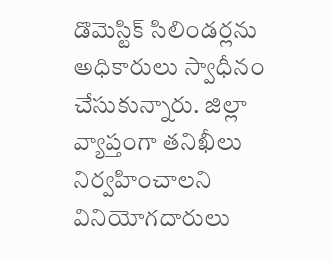డొమెస్టిక్ సిలిండర్లను అధికారులు స్వాధీనం చేసుకున్నారు. జిల్లా వ్యాప్తంగా తనిఖీలు నిర్వహించాలని వినియోగదారులు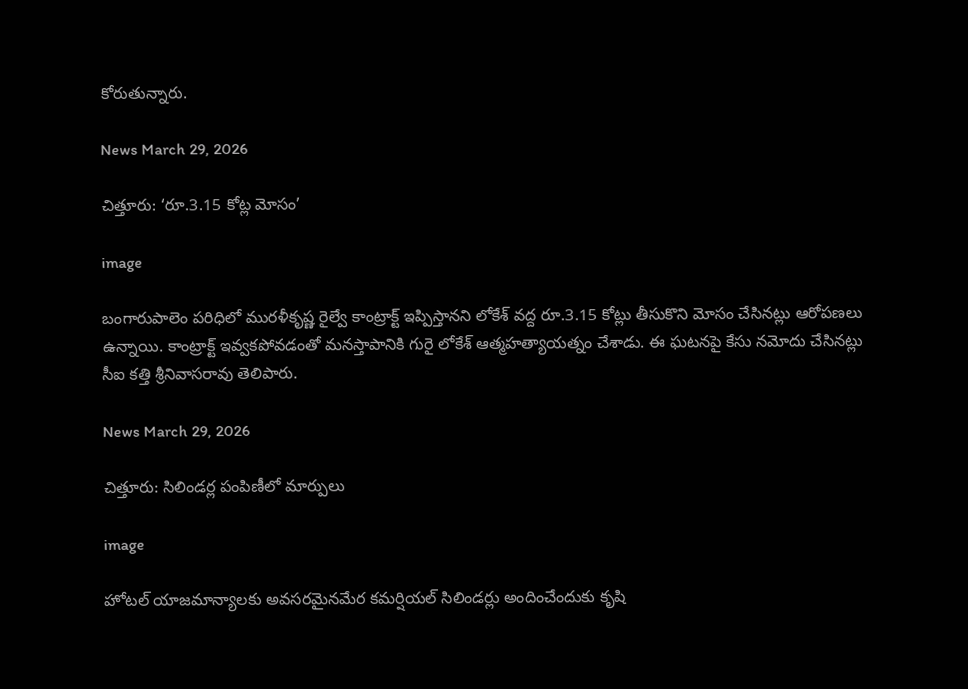కోరుతున్నారు.

News March 29, 2026

చిత్తూరు: ‘రూ.3.15 కోట్ల మోసం’

image

బంగారుపాలెం పరిధిలో మురళీకృష్ణ రైల్వే కాంట్రాక్ట్ ఇప్పిస్తానని లోకేశ్ వద్ద రూ.3.15 కోట్లు తీసుకొని మోసం చేసినట్లు ఆరోపణలు ఉన్నాయి. కాంట్రాక్ట్ ఇవ్వకపోవడంతో మనస్తాపానికి గురై లోకేశ్ ఆత్మహత్యాయత్నం చేశాడు. ఈ ఘటనపై కేసు నమోదు చేసినట్లు సీఐ కత్తి శ్రీనివాసరావు తెలిపారు.

News March 29, 2026

చిత్తూరు: సిలిండర్ల పంపిణీలో మార్పులు

image

హోటల్ యాజమాన్యాలకు అవసరమైనమేర కమర్షియల్ సిలిండర్లు అందించేందుకు కృషి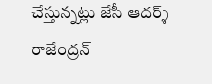చేస్తున్నట్లు జేసీ ఆదర్శ్ రాజేంద్రన్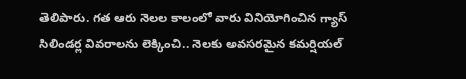తెలిపారు. గత ఆరు నెలల కాలంలో వారు వినియోగించిన గ్యాస్ సిలిండర్ల వివరాలను లెక్కించి.. నెలకు అవసరమైన కమర్షియల్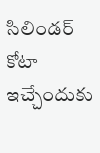సిలిండర్ కోటా ఇచ్చేందుకు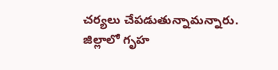చర్యలు చేపడుతున్నామన్నారు. జిల్లాలో గృహ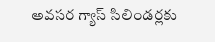అవసర గ్యాస్ సిలిండర్లకు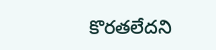కొరతలేదని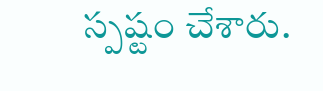స్పష్టం చేశారు.